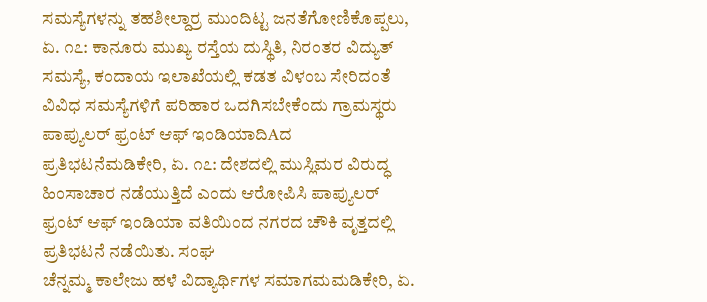ಸಮಸ್ಯೆಗಳನ್ನು ತಹಶೀಲ್ದಾರ್ರ ಮುಂದಿಟ್ಟ ಜನತೆಗೋಣಿಕೊಪ್ಪಲು, ಏ. ೧೭: ಕಾನೂರು ಮುಖ್ಯ ರಸ್ತೆಯ ದುಸ್ಥಿತಿ, ನಿರಂತರ ವಿದ್ಯುತ್ ಸಮಸ್ಯೆ, ಕಂದಾಯ ಇಲಾಖೆಯಲ್ಲಿ ಕಡತ ವಿಳಂಬ ಸೇರಿದಂತೆ ವಿವಿಧ ಸಮಸ್ಯೆಗಳಿಗೆ ಪರಿಹಾರ ಒದಗಿಸಬೇಕೆಂದು ಗ್ರಾಮಸ್ಥರು
ಪಾಪ್ಯುಲರ್ ಫ್ರಂಟ್ ಆಫ್ ಇಂಡಿಯಾದಿAದ ಪ್ರತಿಭಟನೆಮಡಿಕೇರಿ, ಏ. ೧೭: ದೇಶದಲ್ಲಿ ಮುಸ್ಲಿಮರ ವಿರುದ್ಧ ಹಿಂಸಾಚಾರ ನಡೆಯುತ್ತಿದೆ ಎಂದು ಆರೋಪಿಸಿ ಪಾಪ್ಯುಲರ್ ಫ್ರಂಟ್ ಆಫ್ ಇಂಡಿಯಾ ವತಿಯಿಂದ ನಗರದ ಚೌಕಿ ವೃತ್ತದಲ್ಲಿ ಪ್ರತಿಭಟನೆ ನಡೆಯಿತು. ಸಂಘ
ಚೆನ್ನಮ್ಮ ಕಾಲೇಜು ಹಳೆ ವಿದ್ಯಾರ್ಥಿಗಳ ಸಮಾಗಮಮಡಿಕೇರಿ, ಏ.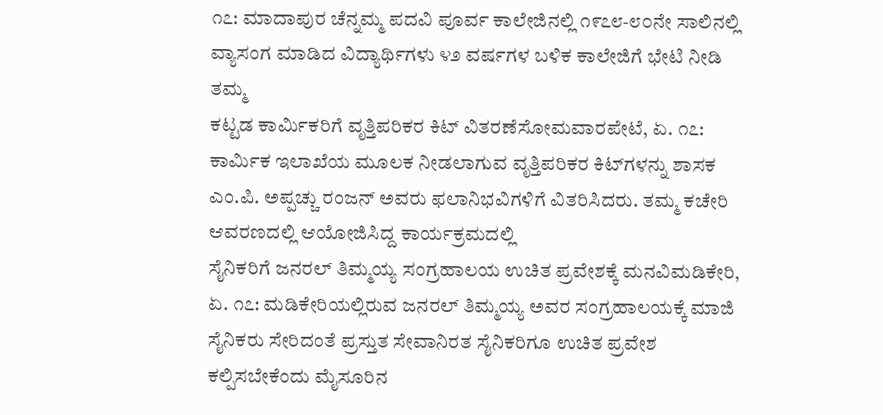೧೭: ಮಾದಾಪುರ ಚೆನ್ನಮ್ಮ ಪದವಿ ಪೂರ್ವ ಕಾಲೇಜಿನಲ್ಲಿ ೧೯೭೮-೮೦ನೇ ಸಾಲಿನಲ್ಲಿ ವ್ಯಾಸಂಗ ಮಾಡಿದ ವಿದ್ಯಾರ್ಥಿಗಳು ೪೨ ವರ್ಷಗಳ ಬಳಿಕ ಕಾಲೇಜಿಗೆ ಭೇಟಿ ನೀಡಿ ತಮ್ಮ
ಕಟ್ಟಡ ಕಾರ್ಮಿಕರಿಗೆ ವೃತ್ತಿಪರಿಕರ ಕಿಟ್ ವಿತರಣೆಸೋಮವಾರಪೇಟೆ, ಏ. ೧೭: ಕಾರ್ಮಿಕ ಇಲಾಖೆಯ ಮೂಲಕ ನೀಡಲಾಗುವ ವೃತ್ತಿಪರಿಕರ ಕಿಟ್‌ಗಳನ್ನು ಶಾಸಕ ಎಂ.ಪಿ. ಅಪ್ಪಚ್ಚು ರಂಜನ್ ಅವರು ಫಲಾನಿಭವಿಗಳಿಗೆ ವಿತರಿಸಿದರು. ತಮ್ಮ ಕಚೇರಿ ಆವರಣದಲ್ಲಿ ಆಯೋಜಿಸಿದ್ದ ಕಾರ್ಯಕ್ರಮದಲ್ಲಿ
ಸೈನಿಕರಿಗೆ ಜನರಲ್ ತಿಮ್ಮಯ್ಯ ಸಂಗ್ರಹಾಲಯ ಉಚಿತ ಪ್ರವೇಶಕ್ಕೆ ಮನವಿಮಡಿಕೇರಿ, ಏ. ೧೭: ಮಡಿಕೇರಿಯಲ್ಲಿರುವ ಜನರಲ್ ತಿಮ್ಮಯ್ಯ ಅವರ ಸಂಗ್ರಹಾಲಯಕ್ಕೆ ಮಾಜಿ ಸೈನಿಕರು ಸೇರಿದಂತೆ ಪ್ರಸ್ತುತ ಸೇವಾನಿರತ ಸೈನಿಕರಿಗೂ ಉಚಿತ ಪ್ರವೇಶ ಕಲ್ಪಿಸಬೇಕೆಂದು ಮೈಸೂರಿನ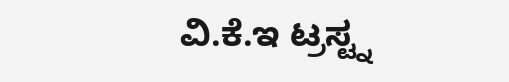ವಿ.ಕೆ.ಇ ಟ್ರಸ್ಟ್ನ